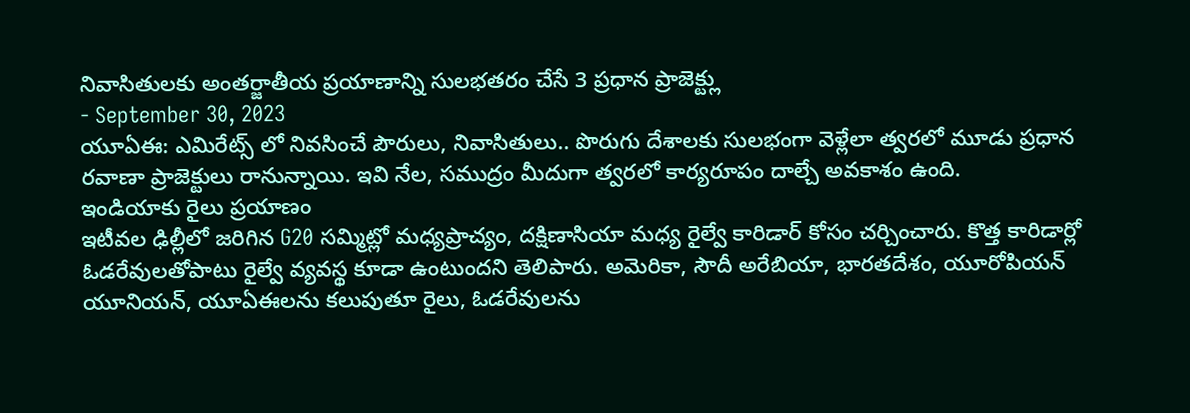నివాసితులకు అంతర్జాతీయ ప్రయాణాన్ని సులభతరం చేసే 3 ప్రధాన ప్రాజెక్ట్లు
- September 30, 2023
యూఏఈ: ఎమిరేట్స్ లో నివసించే పౌరులు, నివాసితులు.. పొరుగు దేశాలకు సులభంగా వెళ్లేలా త్వరలో మూడు ప్రధాన రవాణా ప్రాజెక్టులు రానున్నాయి. ఇవి నేల, సముద్రం మీదుగా త్వరలో కార్యరూపం దాల్చే అవకాశం ఉంది.
ఇండియాకు రైలు ప్రయాణం
ఇటీవల ఢిల్లీలో జరిగిన G20 సమ్మిట్లో మధ్యప్రాచ్యం, దక్షిణాసియా మధ్య రైల్వే కారిడార్ కోసం చర్చించారు. కొత్త కారిడార్లో ఓడరేవులతోపాటు రైల్వే వ్యవస్థ కూడా ఉంటుందని తెలిపారు. అమెరికా, సౌదీ అరేబియా, భారతదేశం, యూరోపియన్ యూనియన్, యూఏఈలను కలుపుతూ రైలు, ఓడరేవులను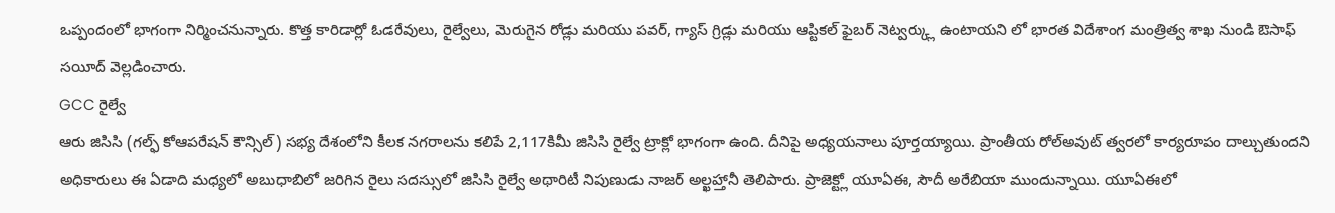ఒప్పందంలో భాగంగా నిర్మించనున్నారు. కొత్త కారిడార్లో ఓడరేవులు, రైల్వేలు, మెరుగైన రోడ్లు మరియు పవర్, గ్యాస్ గ్రిడ్లు మరియు ఆప్టికల్ ఫైబర్ నెట్వర్క్లు ఉంటాయని లో భారత విదేశాంగ మంత్రిత్వ శాఖ నుండి ఔసాఫ్ సయీద్ వెల్లడించారు.
GCC రైల్వే
ఆరు జిసిసి (గల్ఫ్ కోఆపరేషన్ కౌన్సిల్) సభ్య దేశంలోని కీలక నగరాలను కలిపే 2,117కిమీ జిసిసి రైల్వే ట్రాక్లో భాగంగా ఉంది. దీనిపై అధ్యయనాలు పూర్తయ్యాయి. ప్రాంతీయ రోల్అవుట్ త్వరలో కార్యరూపం దాల్చుతుందని అధికారులు ఈ ఏడాది మధ్యలో అబుధాబిలో జరిగిన రైలు సదస్సులో జిసిసి రైల్వే అథారిటీ నిపుణుడు నాజర్ అల్ఖహ్తానీ తెలిపారు. ప్రాజెక్ట్లో యూఏఈ, సౌదీ అరేబియా ముందున్నాయి. యూఏఈలో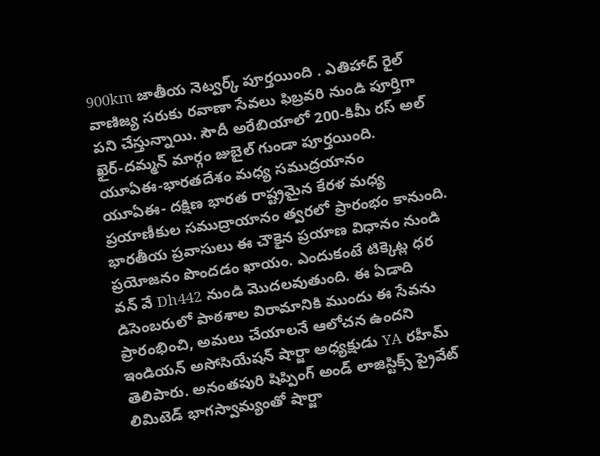900km జాతీయ నెట్వర్క్ పూర్తయింది . ఎతిహాద్ రైల్ వాణిజ్య సరుకు రవాణా సేవలు ఫిబ్రవరి నుండి పూర్తిగా పని చేస్తున్నాయి. సౌదీ అరేబియాలో 200-కిమీ రస్ అల్ ఖైర్-దమ్మన్ మార్గం జుబైల్ గుండా పూర్తయింది.
యూఏఈ-భారతదేశం మధ్య సముద్రయానం
యూఏఈ- దక్షిణ భారత రాష్ట్రమైన కేరళ మధ్య ప్రయాణీకుల సముద్రాయానం త్వరలో ప్రారంభం కానుంది. భారతీయ ప్రవాసులు ఈ చౌకైన ప్రయాణ విధానం నుండి ప్రయోజనం పొందడం ఖాయం. ఎందుకంటే టిక్కెట్ల ధర వన్ వే Dh442 నుండి మొదలవుతుంది. ఈ ఏడాది డిసెంబరులో పాఠశాల విరామానికి ముందు ఈ సేవను ప్రారంభించి, అమలు చేయాలనే ఆలోచన ఉందని ఇండియన్ అసోసియేషన్ షార్జా అధ్యక్షుడు YA రహీమ్ తెలిపారు. అనంతపురి షిప్పింగ్ అండ్ లాజిస్టిక్స్ ప్రైవేట్ లిమిటెడ్ భాగస్వామ్యంతో షార్జా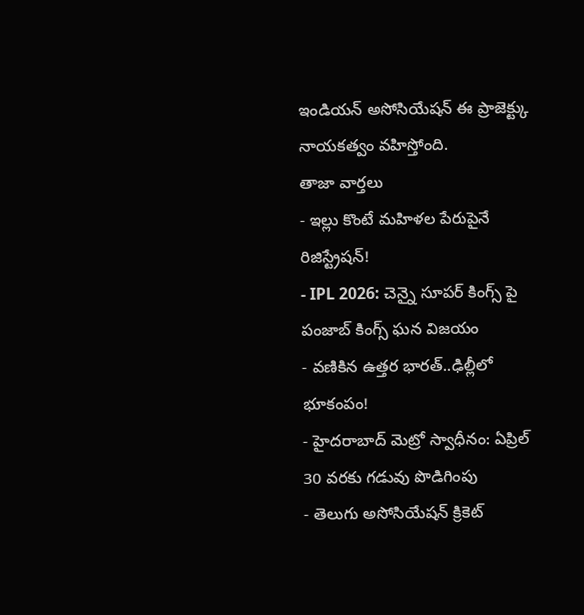ఇండియన్ అసోసియేషన్ ఈ ప్రాజెక్ట్కు నాయకత్వం వహిస్తోంది.
తాజా వార్తలు
- ఇల్లు కొంటే మహిళల పేరుపైనే రిజిస్ట్రేషన్!
- IPL 2026: చెన్నై సూపర్ కింగ్స్ పై పంజాబ్ కింగ్స్ ఘన విజయం
- వణికిన ఉత్తర భారత్..ఢిల్లీలో భూకంపం!
- హైదరాబాద్ మెట్రో స్వాధీనం: ఏప్రిల్ 30 వరకు గడువు పొడిగింపు
- తెలుగు అసోసియేషన్ క్రికెట్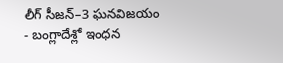లీగ్ సీజన్–3 ఘనవిజయం
- బంగ్లాదేశ్లో ఇంధన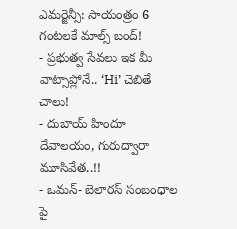ఎమర్జెన్సీ: సాయంత్రం 6 గంటలకే మాల్స్ బంద్!
- ప్రభుత్వ సేవలు ఇక మీ వాట్సాప్లోనే.. ‘Hi’ చెబితే చాలు!
- దుబాయ్ హిందూ దేవాలయం, గురుద్వారా మూసివేత..!!
- ఒమన్- బెలారస్ సంబంధాల పై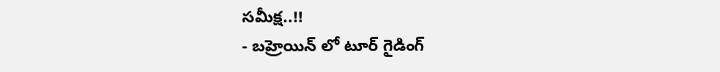సమీక్ష..!!
- బహ్రెయిన్ లో టూర్ గైడింగ్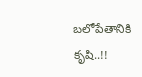బలోపేతానికి కృషి..!!